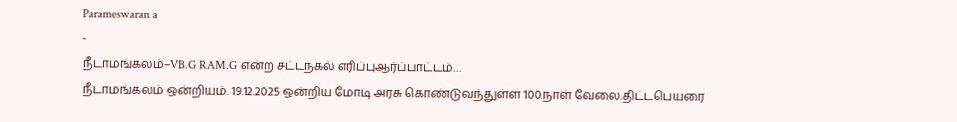Parameswaran a
-
நீடாமங்கலம்–VB.G RAM.G என்ற சட்டநகல் எரிப்புஆர்ப்பாட்டம்…
நீடாமங்கலம் ஒன்றியம். 19.12.2025 ஒன்றிய மோடி அரசு கொண்டுவந்துள்ள 100.நாள் வேலை.திட்டபெயரை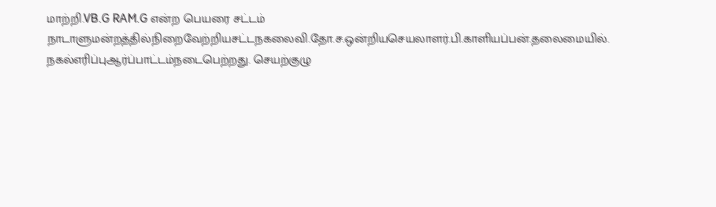மாற்றி.VB.G RAM.G என்ற பெயரை சட்டம் நாடாளுமன்றத்தில்நிறைவேற்றியசட்டநகலைவி.தோ.ச.ஒன்றியசெயலாளர்.பி.காளியப்பன்.தலைமையில். நகல்எரிப்புஆர்ப்பாட்டம்நடைபெற்றது. செயற்குழு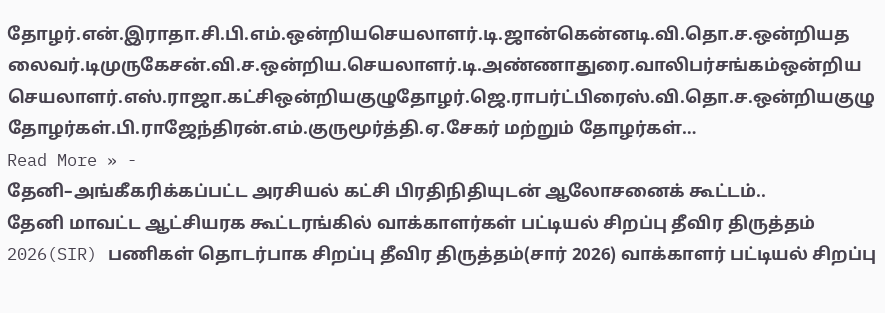தோழர்.என்.இராதா.சி.பி.எம்.ஒன்றியசெயலாளர்.டி.ஜான்கென்னடி.வி.தொ.ச.ஒன்றியதலைவர்.டிமுருகேசன்.வி.ச.ஒன்றிய.செயலாளர்.டி.அண்ணாதுரை.வாலிபர்சங்கம்ஒன்றியசெயலாளர்.எஸ்.ராஜா.கட்சிஒன்றியகுழுதோழர்.ஜெ.ராபர்ட்பிரைஸ்.வி.தொ.ச.ஒன்றியகுழுதோழர்கள்.பி.ராஜேந்திரன்.எம்.குருமூர்த்தி.ஏ.சேகர் மற்றும் தோழர்கள்…
Read More » -
தேனி–அங்கீகரிக்கப்பட்ட அரசியல் கட்சி பிரதிநிதியுடன் ஆலோசனைக் கூட்டம்..
தேனி மாவட்ட ஆட்சியரக கூட்டரங்கில் வாக்காளர்கள் பட்டியல் சிறப்பு தீவிர திருத்தம் 2026(SIR) பணிகள் தொடர்பாக சிறப்பு தீவிர திருத்தம்(சார் 2026) வாக்காளர் பட்டியல் சிறப்பு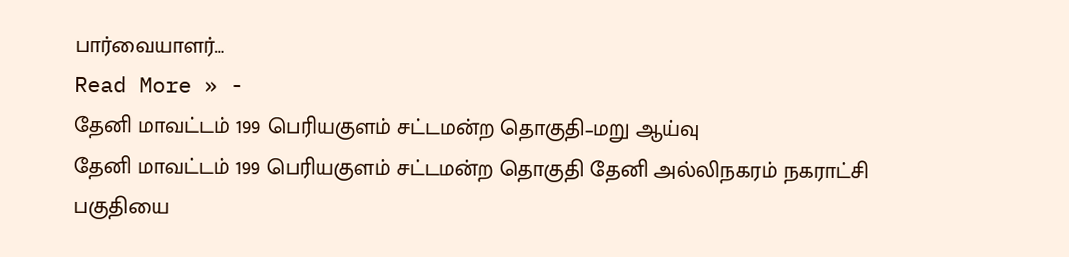பார்வையாளர்…
Read More » -
தேனி மாவட்டம் 199 பெரியகுளம் சட்டமன்ற தொகுதி–மறு ஆய்வு
தேனி மாவட்டம் 199 பெரியகுளம் சட்டமன்ற தொகுதி தேனி அல்லிநகரம் நகராட்சி பகுதியை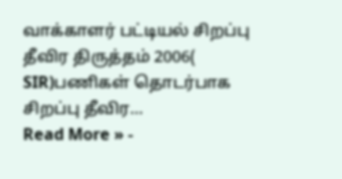வாக்காளர் பட்டியல் சிறப்பு தீவிர திருத்தம் 2006( SIR)பணிகள் தொடர்பாக சிறப்பு தீவிர…
Read More » -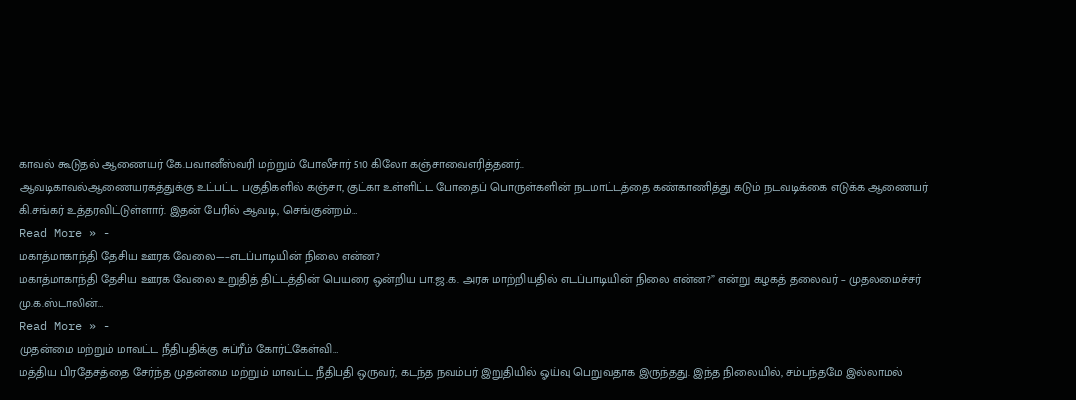காவல் கூடுதல் ஆணையர் கே.பவானீஸ்வரி மற்றும் போலீசார் 510 கிலோ கஞ்சாவைஎரித்தனர்..
ஆவடிகாவல்ஆணையரகத்துக்கு உட்பட்ட பகுதிகளில் கஞ்சா, குட்கா உள்ளிட்ட போதைப் பொருள்களின் நடமாட்டத்தை கண்காணித்து கடும் நடவடிக்கை எடுக்க ஆணையர் கி.சங்கர் உத்தரவிட்டுள்ளார். இதன் பேரில் ஆவடி, செங்குன்றம்…
Read More » -
மகாத்மாகாந்தி தேசிய ஊரக வேலை—–எடப்பாடியின் நிலை என்ன?
மகாத்மாகாந்தி தேசிய ஊரக வேலை உறுதித் திட்டத்தின் பெயரை ஒன்றிய பா.ஜ.க. அரசு மாற்றியதில் எடப்பாடியின் நிலை என்ன?” என்று கழகத் தலைவர் – முதலமைச்சர் மு.க.ஸ்டாலின்…
Read More » -
முதன்மை மற்றும் மாவட்ட நீதிபதிக்கு சுப்ரீம் கோர்ட்கேள்வி…
மத்திய பிரதேசத்தை சேர்ந்த முதன்மை மற்றும் மாவட்ட நீதிபதி ஒருவர், கடந்த நவம்பர் இறுதியில் ஓய்வு பெறுவதாக இருந்தது. இந்த நிலையில், சம்பந்தமே இல்லாமல்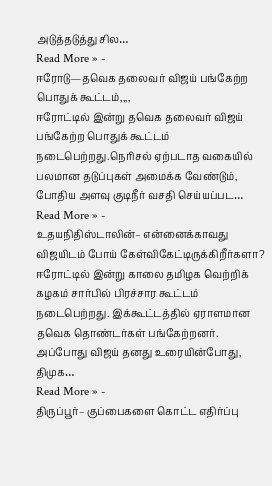அடுத்தடுத்து சில…
Read More » -
ஈரோடு—தவெக தலைவர் விஜய் பங்கேற்ற பொதுக் கூட்டம்,,,,
ஈரோட்டில் இன்று தவெக தலைவர் விஜய் பங்கேற்ற பொதுக் கூட்டம் நடைபெற்றது.நெரிசல் ஏற்படாத வகையில் பலமான தடுப்புகள் அமைக்க வேண்டும், போதிய அளவு குடிநீர் வசதி செய்யப்பட…
Read More » -
உதயநிதிஸ்டாலின்– என்னைக்காவது விஜயிடம் போய் கேள்விகேட்டிருக்கிறீர்களா?
ஈரோட்டில் இன்று காலை தமிழக வெற்றிக் கழகம் சார்பில் பிரச்சார கூட்டம் நடைபெற்றது. இக்கூட்டத்தில் ஏராளமான தவெக தொண்டர்கள் பங்கேற்றனர். அப்போது விஜய் தனது உரையின்போது, திமுக…
Read More » -
திருப்பூர்– குப்பைகளை கொட்ட எதிர்ப்பு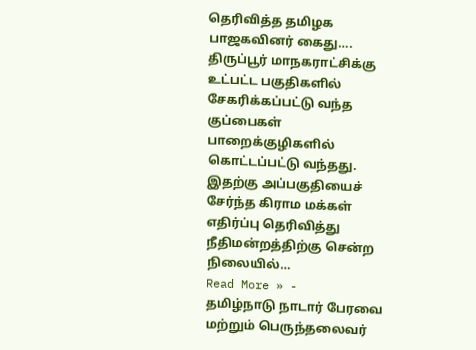தெரிவித்த தமிழக பாஜகவினர் கைது….
திருப்பூர் மாநகராட்சிக்கு உட்பட்ட பகுதிகளில் சேகரிக்கப்பட்டு வந்த குப்பைகள் பாறைக்குழிகளில் கொட்டப்பட்டு வந்தது. இதற்கு அப்பகுதியைச் சேர்ந்த கிராம மக்கள் எதிர்ப்பு தெரிவித்து நீதிமன்றத்திற்கு சென்ற நிலையில்…
Read More » -
தமிழ்நாடு நாடார் பேரவை மற்றும் பெருந்தலைவர்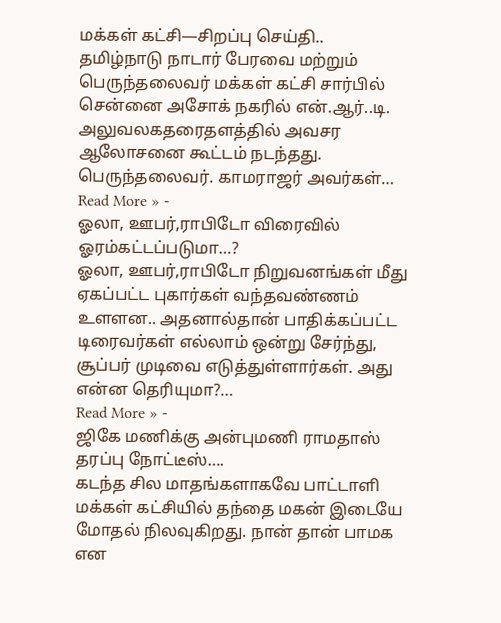மக்கள் கட்சி—சிறப்பு செய்தி..
தமிழ்நாடு நாடார் பேரவை மற்றும் பெருந்தலைவர் மக்கள் கட்சி சார்பில் சென்னை அசோக் நகரில் என்.ஆர்..டி. அலுவலகதரைதளத்தில் அவசர ஆலோசனை கூட்டம் நடந்தது. பெருந்தலைவர். காமராஜர் அவர்கள்…
Read More » -
ஓலா, ஊபர்,ராபிடோ விரைவில் ஓரம்கட்டப்படுமா…?
ஓலா, ஊபர்,ராபிடோ நிறுவனங்கள் மீது ஏகப்பட்ட புகார்கள் வந்தவண்ணம் உளளன.. அதனால்தான் பாதிக்கப்பட்ட டிரைவர்கள் எல்லாம் ஒன்று சேர்ந்து, சூப்பர் முடிவை எடுத்துள்ளார்கள். அது என்ன தெரியுமா?…
Read More » -
ஜிகே மணிக்கு அன்புமணி ராமதாஸ் தரப்பு நோட்டீஸ்….
கடந்த சில மாதங்களாகவே பாட்டாளி மக்கள் கட்சியில் தந்தை மகன் இடையே மோதல் நிலவுகிறது. நான் தான் பாமக என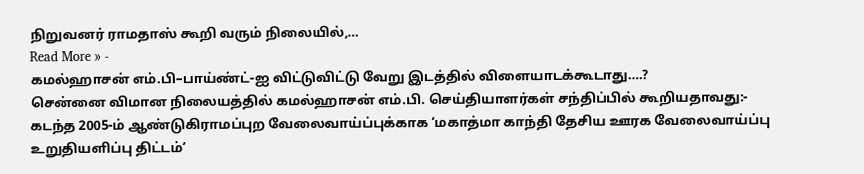நிறுவனர் ராமதாஸ் கூறி வரும் நிலையில்,…
Read More » -
கமல்ஹாசன் எம்.பி–பாய்ண்ட்-ஐ விட்டுவிட்டு வேறு இடத்தில் விளையாடக்கூடாது….?
சென்னை விமான நிலையத்தில் கமல்ஹாசன் எம்.பி. செய்தியாளர்கள் சந்திப்பில் கூறியதாவது:- கடந்த 2005-ம் ஆண்டுகிராமப்புற வேலைவாய்ப்புக்காக ‘மகாத்மா காந்தி தேசிய ஊரக வேலைவாய்ப்பு உறுதியளிப்பு திட்டம்’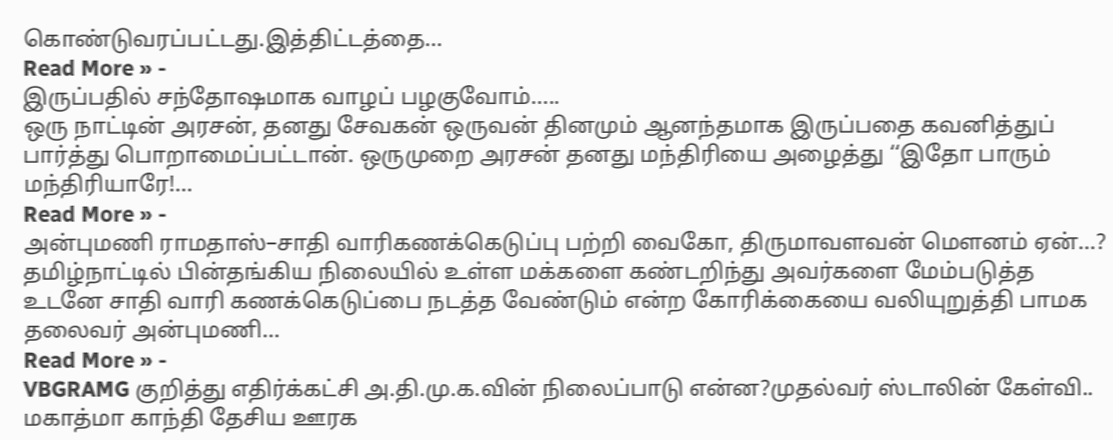கொண்டுவரப்பட்டது.இத்திட்டத்தை…
Read More » -
இருப்பதில் சந்தோஷமாக வாழப் பழகுவோம்…..
ஒரு நாட்டின் அரசன், தனது சேவகன் ஒருவன் தினமும் ஆனந்தமாக இருப்பதை கவனித்துப் பார்த்து பொறாமைப்பட்டான். ஒருமுறை அரசன் தனது மந்திரியை அழைத்து ‘‘இதோ பாரும் மந்திரியாரே!…
Read More » -
அன்புமணி ராமதாஸ்–சாதி வாரிகணக்கெடுப்பு பற்றி வைகோ, திருமாவளவன் மெளனம் ஏன்…?
தமிழ்நாட்டில் பின்தங்கிய நிலையில் உள்ள மக்களை கண்டறிந்து அவர்களை மேம்படுத்த உடனே சாதி வாரி கணக்கெடுப்பை நடத்த வேண்டும் என்ற கோரிக்கையை வலியுறுத்தி பாமக தலைவர் அன்புமணி…
Read More » -
VBGRAMG குறித்து எதிர்க்கட்சி அ.தி.மு.க.வின் நிலைப்பாடு என்ன?முதல்வர் ஸ்டாலின் கேள்வி..
மகாத்மா காந்தி தேசிய ஊரக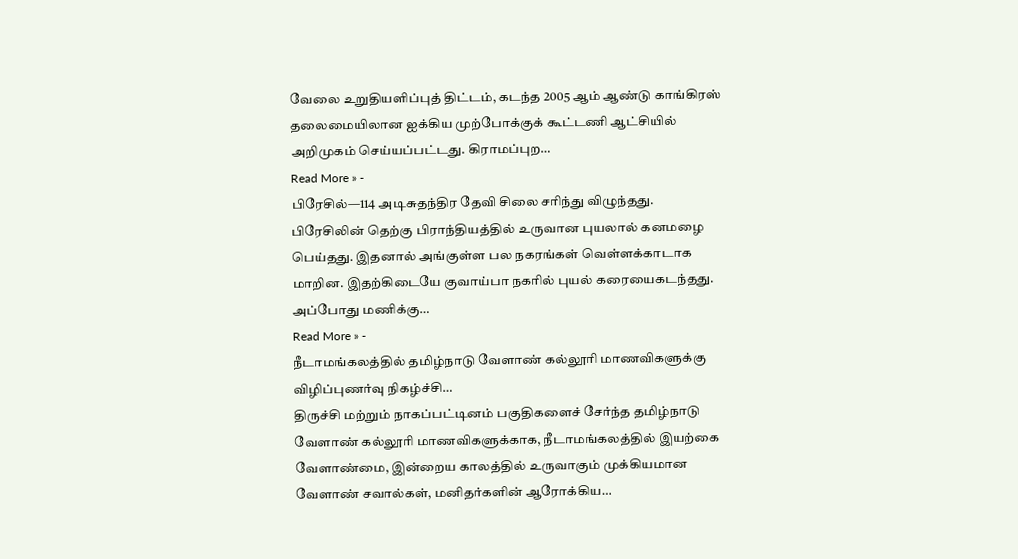வேலை உறுதியளிப்புத் திட்டம், கடந்த 2005 ஆம் ஆண்டு காங்கிரஸ் தலைமையிலான ஐக்கிய முற்போக்குக் கூட்டணி ஆட்சியில் அறிமுகம் செய்யப்பட்டது. கிராமப்புற…
Read More » -
பிரேசில்—114 அடிசுதந்திர தேவி சிலை சரிந்து விழுந்தது.
பிரேசிலின் தெற்கு பிராந்தியத்தில் உருவான புயலால் கனமழை பெய்தது. இதனால் அங்குள்ள பல நகரங்கள் வெள்ளக்காடாக மாறின. இதற்கிடையே குவாய்பா நகரில் புயல் கரையைகடந்தது. அப்போது மணிக்கு…
Read More » -
நீடாமங்கலத்தில் தமிழ்நாடு வேளாண் கல்லூரி மாணவிகளுக்கு விழிப்புணர்வு நிகழ்ச்சி…
திருச்சி மற்றும் நாகப்பட்டினம் பகுதிகளைச் சேர்ந்த தமிழ்நாடு வேளாண் கல்லூரி மாணவிகளுக்காக, நீடாமங்கலத்தில் இயற்கை வேளாண்மை, இன்றைய காலத்தில் உருவாகும் முக்கியமான வேளாண் சவால்கள், மனிதர்களின் ஆரோக்கிய…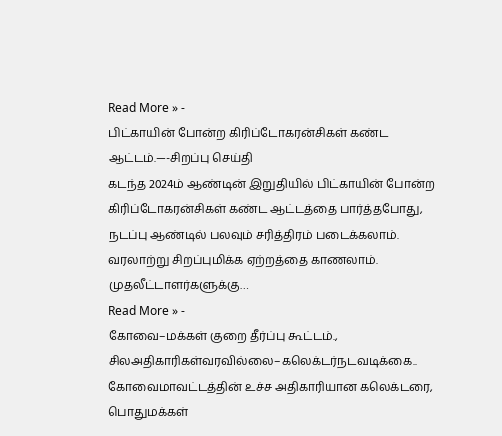Read More » -
பிட்காயின் போன்ற கிரிப்டோகரன்சிகள் கண்ட ஆட்டம்.—-சிறப்பு செய்தி
கடந்த 2024ம் ஆண்டின் இறுதியில் பிட்காயின் போன்ற கிரிப்டோகரன்சிகள் கண்ட ஆட்டத்தை பார்த்தபோது, நடப்பு ஆண்டில் பலவும் சரித்திரம் படைக்கலாம். வரலாற்று சிறப்புமிக்க ஏற்றத்தை காணலாம். முதலீட்டாளர்களுக்கு…
Read More » -
கோவை–மக்கள் குறை தீர்ப்பு கூட்டம்., சிலஅதிகாரிகள்வரவில்லை–கலெக்டர்நடவடிக்கை..
கோவைமாவட்டத்தின் உச்ச அதிகாரியான கலெக்டரை, பொதுமக்கள்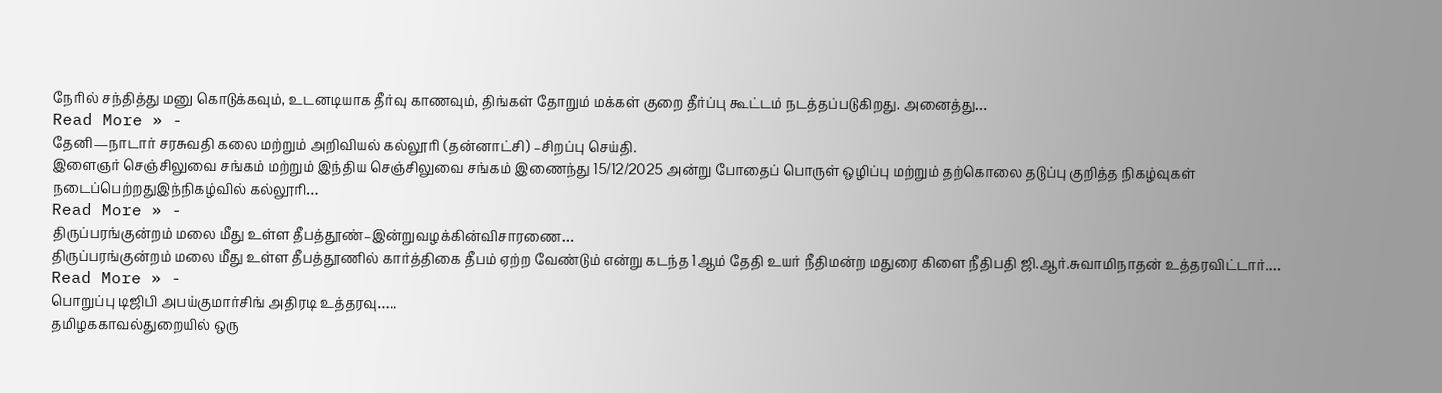நேரில் சந்தித்து மனு கொடுக்கவும், உடனடியாக தீர்வு காணவும், திங்கள் தோறும் மக்கள் குறை தீர்ப்பு கூட்டம் நடத்தப்படுகிறது. அனைத்து…
Read More » -
தேனி—நாடார் சரசுவதி கலை மற்றும் அறிவியல் கல்லூரி (தன்னாட்சி) –சிறப்பு செய்தி.
இளைஞர் செஞ்சிலுவை சங்கம் மற்றும் இந்திய செஞ்சிலுவை சங்கம் இணைந்து 15/12/2025 அன்று போதைப் பொருள் ஒழிப்பு மற்றும் தற்கொலை தடுப்பு குறித்த நிகழ்வுகள் நடைப்பெற்றதுஇந்நிகழ்வில் கல்லூரி…
Read More » -
திருப்பரங்குன்றம் மலை மீது உள்ள தீபத்தூண்–இன்றுவழக்கின்விசாரணை…
திருப்பரங்குன்றம் மலை மீது உள்ள தீபத்தூணில் கார்த்திகை தீபம் ஏற்ற வேண்டும் என்று கடந்த 1ஆம் தேதி உயர் நீதிமன்ற மதுரை கிளை நீதிபதி ஜி.ஆர்.சுவாமிநாதன் உத்தரவிட்டார்.…
Read More » -
பொறுப்பு டிஜிபி அபய்குமார்சிங் அதிரடி உத்தரவு…..
தமிழககாவல்துறையில் ஒரு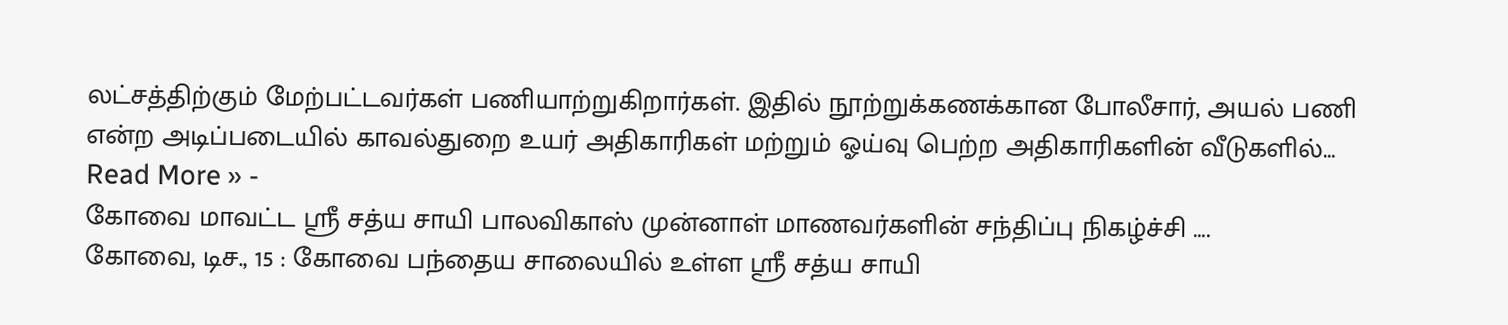லட்சத்திற்கும் மேற்பட்டவர்கள் பணியாற்றுகிறார்கள். இதில் நூற்றுக்கணக்கான போலீசார், அயல் பணி என்ற அடிப்படையில் காவல்துறை உயர் அதிகாரிகள் மற்றும் ஓய்வு பெற்ற அதிகாரிகளின் வீடுகளில்…
Read More » -
கோவை மாவட்ட ஶ்ரீ சத்ய சாயி பாலவிகாஸ் முன்னாள் மாணவர்களின் சந்திப்பு நிகழ்ச்சி ….
கோவை, டிச., 15 : கோவை பந்தைய சாலையில் உள்ள ஶ்ரீ சத்ய சாயி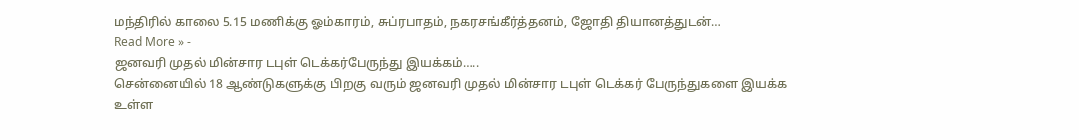மந்திரில் காலை 5.15 மணிக்கு ஓம்காரம், சுப்ரபாதம், நகரசங்கீர்த்தனம், ஜோதி தியானத்துடன்…
Read More » -
ஜனவரி முதல் மின்சார டபுள் டெக்கர்பேருந்து இயக்கம்…..
சென்னையில் 18 ஆண்டுகளுக்கு பிறகு வரும் ஜனவரி முதல் மின்சார டபுள் டெக்கர் பேருந்துகளை இயக்க உள்ள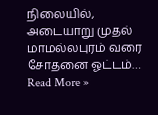நிலையில், அடையாறு முதல் மாமல்லபுரம் வரை சோதனை ஓட்டம்…
Read More »